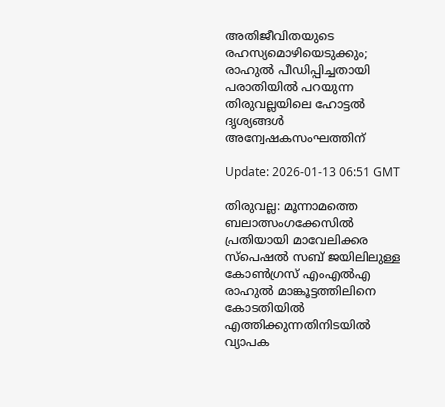അതിജീവിതയുടെ രഹസ്യമൊഴിയെടുക്കും; രാഹുല്‍ പീഡിപ്പിച്ചതായി പരാതിയില്‍ പറയുന്ന തിരുവല്ലയിലെ ഹോട്ടല്‍ ദൃശ്യങ്ങള്‍ അന്വേഷകസംഘത്തിന്

Update: 2026-01-13 06:51 GMT

തിരുവല്ല: മൂന്നാമത്തെ ബലാത്സംഗക്കേസില്‍ പ്രതിയായി മാവേലിക്കര സ്പെഷല്‍ സബ് ജയിലിലുള്ള കോണ്‍ഗ്രസ് എംഎല്‍എ രാഹുല്‍ മാങ്കൂട്ടത്തിലിനെ കോടതിയില്‍ എത്തിക്കുന്നതിനിടയില്‍ വ്യാപക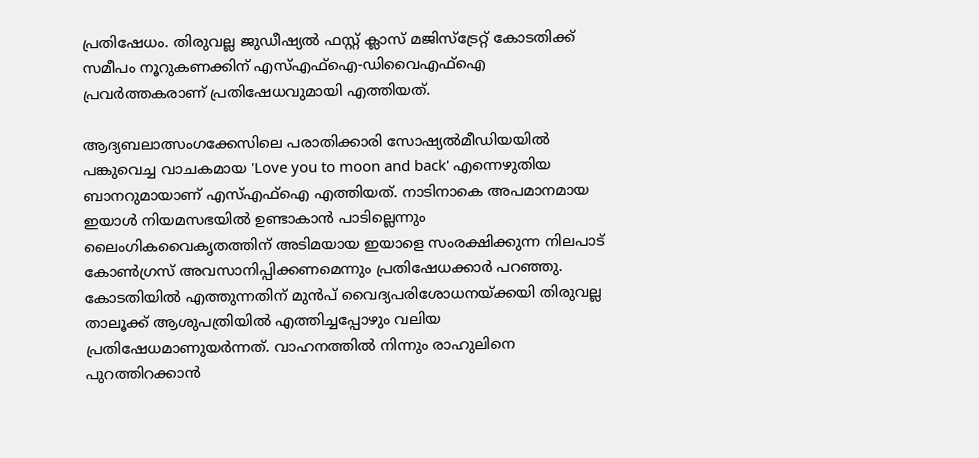പ്രതിഷേധം. തിരുവല്ല ജുഡീഷ്യല്‍ ഫസ്റ്റ് ക്ലാസ് മജിസ്‌ട്രേറ്റ് കോടതിക്ക് സമീപം നൂറുകണക്കിന് എസ്എഫ്‌ഐ-ഡിവൈഎഫ്‌ഐ പ്രവര്‍ത്തകരാണ് പ്രതിഷേധവുമായി എത്തിയത്.

ആദ്യബലാത്സംഗക്കേസിലെ പരാതിക്കാരി സോഷ്യല്‍മീഡിയയില്‍ പങ്കുവെച്ച വാചകമായ 'Love you to moon and back' എന്നെഴുതിയ ബാനറുമായാണ് എസ്എഫ്‌ഐ എത്തിയത്. നാടിനാകെ അപമാനമായ ഇയാള്‍ നിയമസഭയില്‍ ഉണ്ടാകാന്‍ പാടില്ലെന്നും ലൈംഗികവൈകൃതത്തിന് അടിമയായ ഇയാളെ സംരക്ഷിക്കുന്ന നിലപാട് കോണ്‍ഗ്രസ് അവസാനിപ്പിക്കണമെന്നും പ്രതിഷേധക്കാര്‍ പറഞ്ഞു. കോടതിയില്‍ എത്തുന്നതിന് മുന്‍പ് വൈദ്യപരിശോധനയ്ക്കയി തിരുവല്ല താലൂക്ക് ആശുപത്രിയില്‍ എത്തിച്ചപ്പോഴും വലിയ പ്രതിഷേധമാണുയര്‍ന്നത്. വാഹനത്തില്‍ നിന്നും രാഹുലിനെ പുറത്തിറക്കാന്‍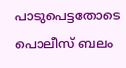പാടുപെട്ടതോടെ പൊലീസ് ബലം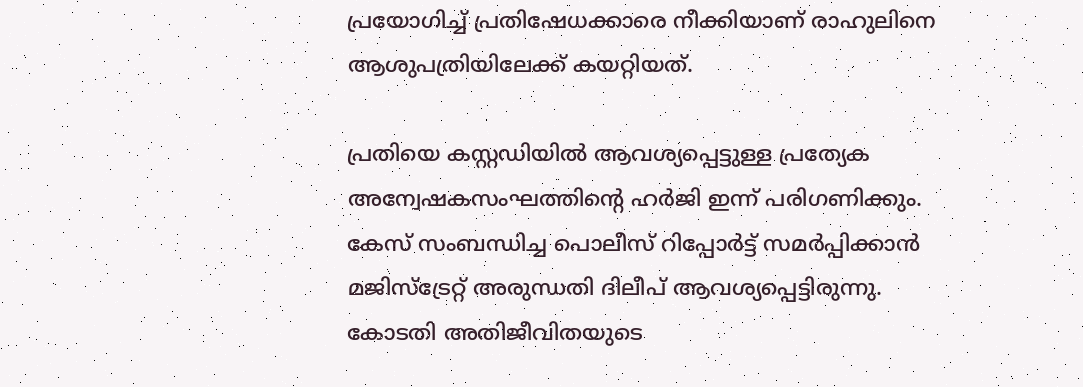പ്രയോഗിച്ച് പ്രതിഷേധക്കാരെ നീക്കിയാണ് രാഹുലിനെ ആശുപത്രിയിലേക്ക് കയറ്റിയത്.

പ്രതിയെ കസ്റ്റഡിയില്‍ ആവശ്യപ്പെട്ടുള്ള പ്രത്യേക അന്വേഷകസംഘത്തിന്റെ ഹര്‍ജി ഇന്ന് പരിഗണിക്കും. കേസ് സംബന്ധിച്ച പൊലീസ് റിപ്പോര്‍ട്ട് സമര്‍പ്പിക്കാന്‍ മജിസ്‌ട്രേറ്റ് അരുന്ധതി ദിലീപ് ആവശ്യപ്പെട്ടിരുന്നു. കോടതി അതിജീവിതയുടെ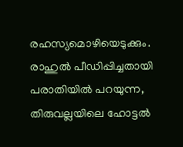രഹസ്യമൊഴിയെടുക്കും. രാഹുല്‍ പീഡിപ്പിച്ചതായി പരാതിയില്‍ പറയുന്ന, തിരുവല്ലയിലെ ഹോട്ടല്‍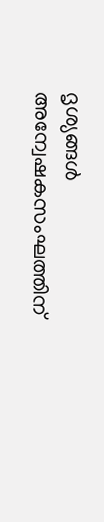ദൃശ്യങ്ങള്‍ അന്വേഷകസംഘത്തിന്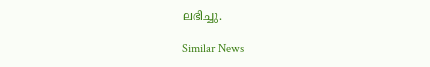ലഭിച്ചു.

Similar News